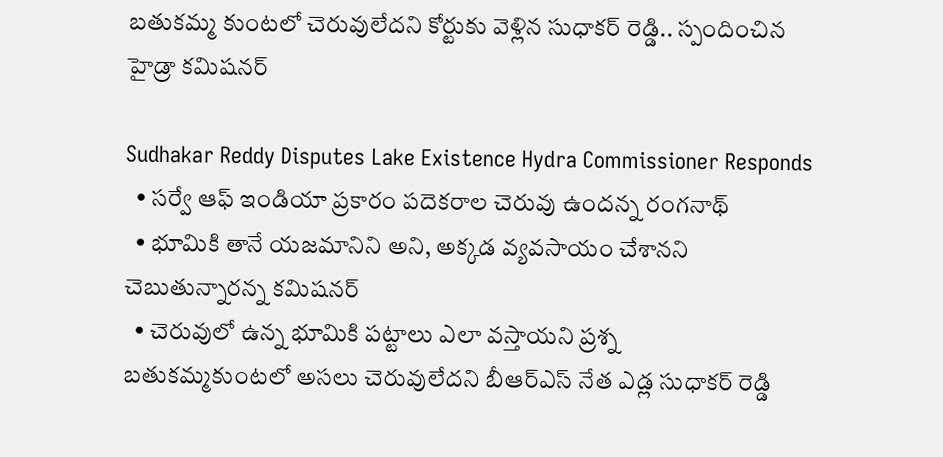బతుకమ్మ కుంటలో చెరువులేదని కోర్టుకు వెళ్లిన సుధాకర్ రెడ్డి.. స్పందించిన హైడ్రా కమిషనర్

Sudhakar Reddy Disputes Lake Existence Hydra Commissioner Responds
  • సర్వే ఆఫ్ ఇండియా ప్రకారం పదెకరాల చెరువు ఉందన్న రంగనాథ్
  • భూమికి తానే యజమానిని అని, అక్కడ వ్యవసాయం చేశానని చెబుతున్నారన్న కమిషనర్
  • చెరువులో ఉన్న భూమికి పట్టాలు ఎలా వస్తాయని ప్రశ్న
బతుకమ్మకుంటలో అసలు చెరువులేదని బీఆర్ఎస్ నేత ఎడ్ల సుధాకర్ రెడ్డి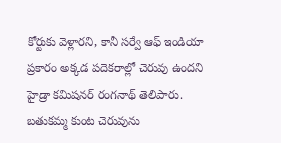కోర్టుకు వెళ్లారని, కానీ సర్వే ఆఫ్ ఇండియా ప్రకారం అక్కడ పదెకరాల్లో చెరువు ఉందని హైడ్రా కమిషనర్ రంగనాథ్ తెలిపారు. బతుకమ్మ కుంట చెరువును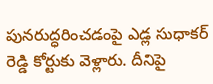పునరుద్ధరించడంపై ఎడ్ల సుధాకర్ రెడ్డి కోర్టుకు వెళ్లారు. దీనిపై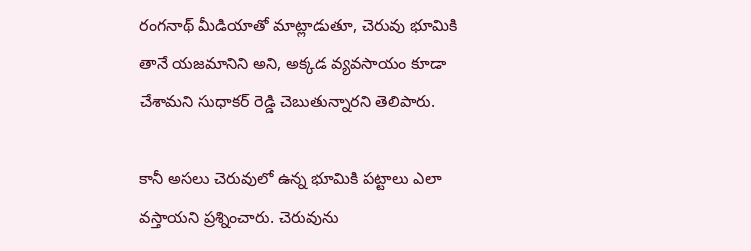రంగనాథ్ మీడియాతో మాట్లాడుతూ, చెరువు భూమికి తానే యజమానిని అని, అక్కడ వ్యవసాయం కూడా చేశామని సుధాకర్ రెడ్డి చెబుతున్నారని తెలిపారు.

కానీ అసలు చెరువులో ఉన్న భూమికి పట్టాలు ఎలా వస్తాయని ప్రశ్నించారు. చెరువును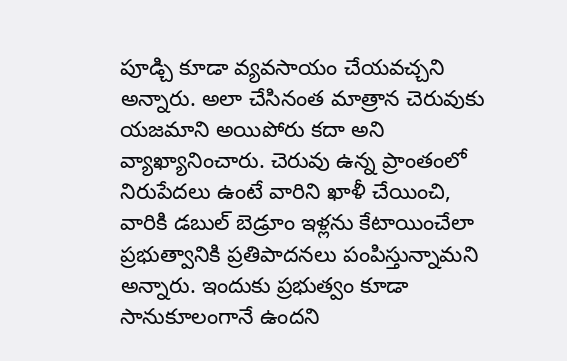పూడ్చి కూడా వ్యవసాయం చేయవచ్చని అన్నారు. అలా చేసినంత మాత్రాన చెరువుకు యజమాని అయిపోరు కదా అని వ్యాఖ్యానించారు. చెరువు ఉన్న ప్రాంతంలో నిరుపేదలు ఉంటే వారిని ఖాళీ చేయించి, వారికి డబుల్ బెడ్రూం ఇళ్లను కేటాయించేలా ప్రభుత్వానికి ప్రతిపాదనలు పంపిస్తున్నామని అన్నారు. ఇందుకు ప్రభుత్వం కూడా సానుకూలంగానే ఉందని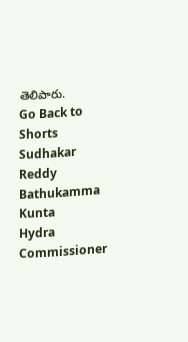తెలిపారు.
Go Back to Shorts
Sudhakar Reddy
Bathukamma Kunta
Hydra Commissioner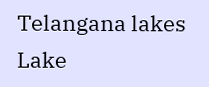Telangana lakes
Lake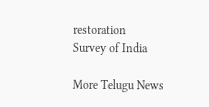restoration
Survey of India

More Telugu News